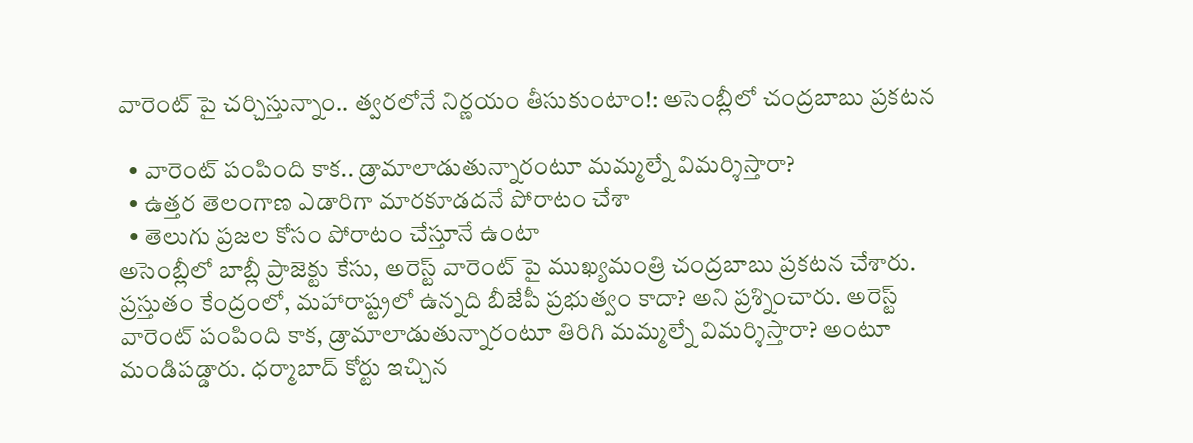వారెంట్ పై చర్చిస్తున్నాం.. త్వరలోనే నిర్ణయం తీసుకుంటాం!: అసెంబ్లీలో చంద్రబాబు ప్రకటన

  • వారెంట్ పంపింది కాక.. డ్రామాలాడుతున్నారంటూ మమ్మల్నే విమర్శిస్తారా?
  • ఉత్తర తెలంగాణ ఎడారిగా మారకూడదనే పోరాటం చేశా
  • తెలుగు ప్రజల కోసం పోరాటం చేస్తూనే ఉంటా
అసెంబ్లీలో బాబ్లీ ప్రాజెక్టు కేసు, అరెస్ట్ వారెంట్ పై ముఖ్యమంత్రి చంద్రబాబు ప్రకటన చేశారు. ప్రస్తుతం కేంద్రంలో, మహారాష్ట్రలో ఉన్నది బీజేపీ ప్రభుత్వం కాదా? అని ప్రశ్నించారు. అరెస్ట్ వారెంట్ పంపింది కాక, డ్రామాలాడుతున్నారంటూ తిరిగి మమ్మల్నే విమర్శిస్తారా? అంటూ మండిపడ్డారు. ధర్మాబాద్ కోర్టు ఇచ్చిన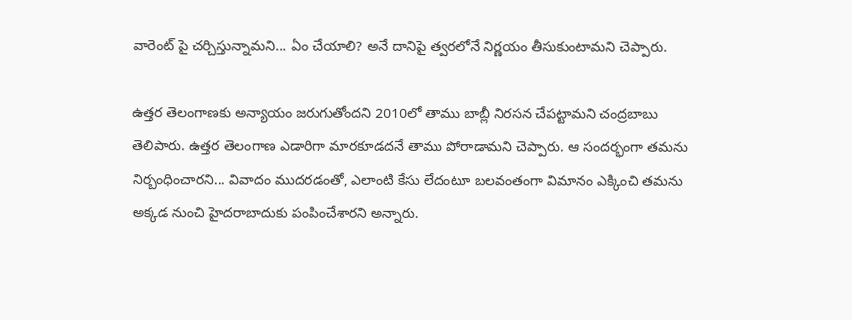వారెంట్ పై చర్చిస్తున్నామని... ఏం చేయాలి? అనే దానిపై త్వరలోనే నిర్ణయం తీసుకుంటామని చెప్పారు.

ఉత్తర తెలంగాణకు అన్యాయం జరుగుతోందని 2010లో తాము బాబ్లీ నిరసన చేపట్టామని చంద్రబాబు తెలిపారు. ఉత్తర తెలంగాణ ఎడారిగా మారకూడదనే తాము పోరాడామని చెప్పారు. ఆ సందర్భంగా తమను నిర్బంధించారని... వివాదం ముదరడంతో, ఎలాంటి కేసు లేదంటూ బలవంతంగా విమానం ఎక్కించి తమను అక్కడ నుంచి హైదరాబాదుకు పంపించేశారని అన్నారు.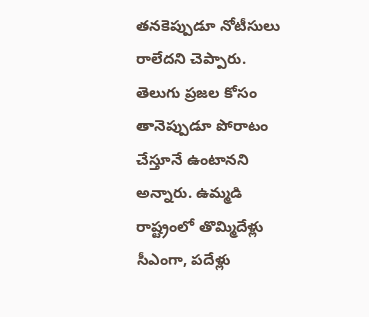తనకెప్పుడూ నోటీసులు రాలేదని చెప్పారు. తెలుగు ప్రజల కోసం తానెప్పుడూ పోరాటం చేస్తూనే ఉంటానని అన్నారు. ఉమ్మడి రాష్ట్రంలో తొమ్మిదేళ్లు సీఎంగా, పదేళ్లు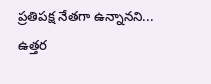ప్రతిపక్ష నేతగా ఉన్నానని... ఉత్తర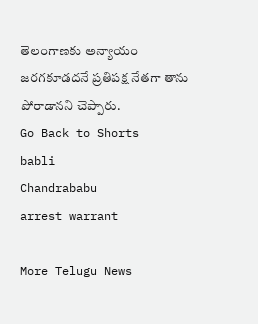తెలంగాణకు అన్యాయం జరగకూడదనే ప్రతిపక్ష నేతగా తాను పోరాడానని చెప్పారు.
Go Back to Shorts
babli
Chandrababu
arrest warrant

More Telugu News